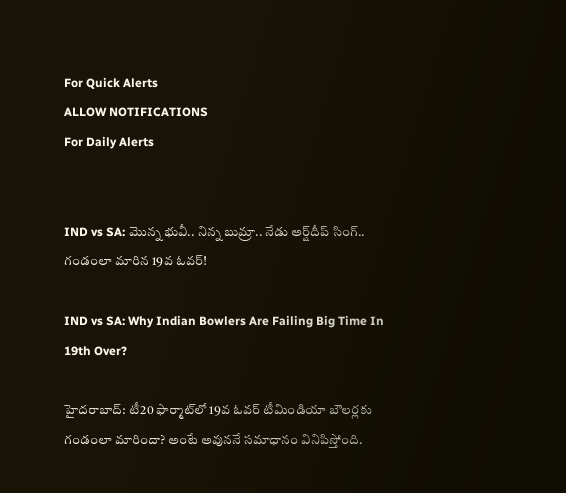For Quick Alerts
ALLOW NOTIFICATIONS
For Daily Alerts


IND vs SA: మొన్న భువీ.. నిన్న బుమ్రా.. నేడు అర్ష్‌దీప్ సింగ్.. గండంలా మారిన 19వ ఓవర్!

IND vs SA: Why Indian Bowlers Are Failing Big Time In 19th Over?

హైదరాబాద్: టీ20 ఫార్మాట్‌లో 19వ ఓవర్ టీమిండియా బౌలర్లకు గండంలా మారిందా? అంటే అవుననే సమాధానం వినిపిస్తోంది.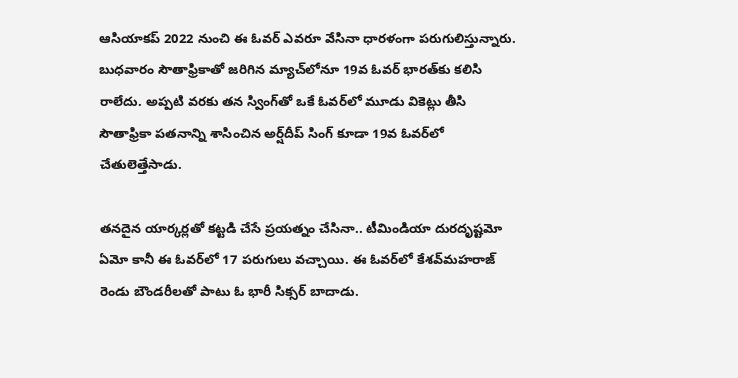ఆసియాకప్ 2022 నుంచి ఈ ఓవర్ ఎవరూ వేసినా ధారళంగా పరుగులిస్తున్నారు. బుధవారం సౌతాఫ్రికాతో జరిగిన మ్యాచ్‌లోనూ 19వ ఓవర్‌ భారత్‌కు కలిసి రాలేదు. అప్పటి వరకు తన స్వింగ్‌తో ఒకే ఓవర్‌లో మూడు వికెట్లు తీసి సౌతాఫ్రికా పతనాన్ని శాసించిన అర్ష్‌దీప్ సింగ్ కూడా 19వ ఓవర్‌లో చేతులెత్తేసాడు.

తనదైన యార్కర్లతో కట్టడి చేసే ప్రయత్నం చేసినా.. టీమిండియా దురదృష్టమో ఏమో కానీ ఈ ఓవర్‌లో 17 పరుగులు వచ్చాయి. ఈ ఓవర్‌లో కేశవ్‌మహరాజ్ రెండు బౌండరీలతో పాటు ఓ భారీ సిక్సర్ బాదాడు.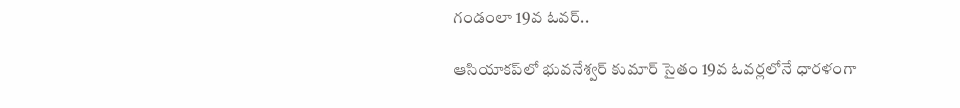గండంలా 19వ ఓవర్..

ఆసియాకప్‌లో భువనేశ్వర్ కుమార్ సైతం 19వ ఓవర్లలోనే ధారళంగా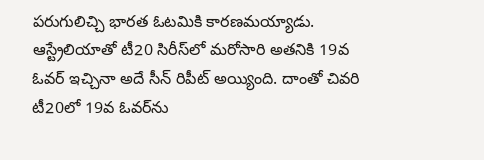పరుగులిచ్చి భారత ఓటమికి కారణమయ్యాడు. ఆస్ట్రేలియాతో టీ20 సిరీస్‌లో మరోసారి అతనికి 19వ ఓవర్ ఇచ్చినా అదే సీన్ రిపీట్ అయ్యింది. దాంతో చివరి టీ20లో 19వ ఓవర్‌ను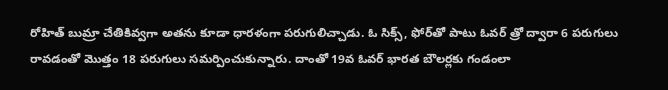రోహిత్ బుమ్రా చేతికివ్వగా అతను కూడా ధారళంగా పరుగులిచ్చాడు. ఓ సిక్స్, ఫోర్‌తో పాటు ఓవర్ త్రో ద్వారా 6 పరుగులు రావడంతో మొత్తం 18 పరుగులు సమర్పించుకున్నారు. దాంతో 19వ ఓవర్ భారత బౌలర్లకు గండంలా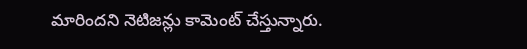మారిందని నెటిజన్లు కామెంట్ చేస్తున్నారు.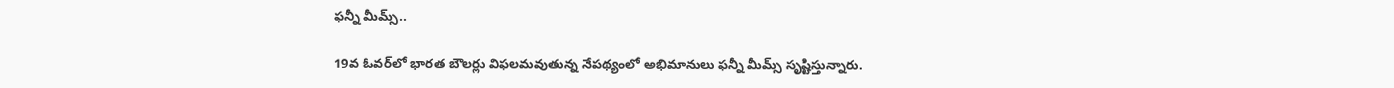ఫన్నీ మీమ్స్..

19వ ఓవర్‌లో భారత బౌలర్లు విఫలమవుతున్న నేపథ్యంలో అభిమానులు ఫన్నీ మీమ్స్ సృష్టిస్తున్నారు.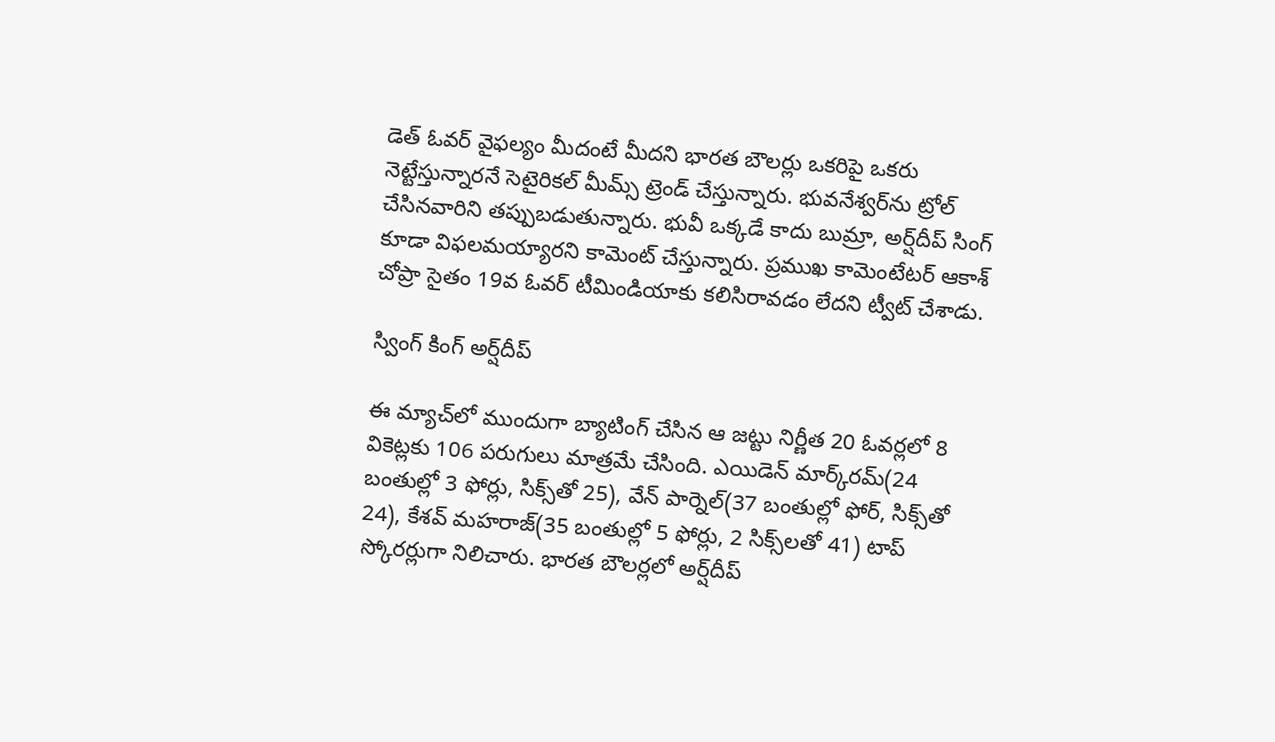డెత్ ఓవర్ వైఫల్యం మీదంటే మీదని భారత బౌలర్లు ఒకరిపై ఒకరు నెట్టేస్తున్నారనే సెటైరికల్ మీమ్స్ ట్రెండ్ చేస్తున్నారు. భువనేశ్వర్‌ను ట్రోల్ చేసినవారిని తప్పుబడుతున్నారు. భువీ ఒక్కడే కాదు బుమ్రా, అర్ష్‌దీప్ సింగ్ కూడా విఫలమయ్యారని కామెంట్ చేస్తున్నారు. ప్రముఖ కామెంటేటర్ ఆకాశ్ చోప్రా సైతం 19వ ఓవర్ టీమిండియాకు కలిసిరావడం లేదని ట్వీట్ చేశాడు.

స్వింగ్ కింగ్ అర్ష్‌దీప్

ఈ మ్యాచ్‌లో ముందుగా బ్యాటింగ్ చేసిన ఆ జట్టు నిర్ణీత 20 ఓవర్లలో 8 వికెట్లకు 106 పరుగులు మాత్రమే చేసింది. ఎయిడెన్ మార్క్‌రమ్(24 బంతుల్లో 3 ఫోర్లు, సిక్స్‌తో 25), వేన్ పార్నెల్(37 బంతుల్లో ఫోర్, సిక్స్‌తో 24), కేశవ్ మహరాజ్(35 బంతుల్లో 5 ఫోర్లు, 2 సిక్స్‌లతో 41) టాప్ స్కోరర్లుగా నిలిచారు. భారత బౌలర్లలో అర్ష్‌దీప్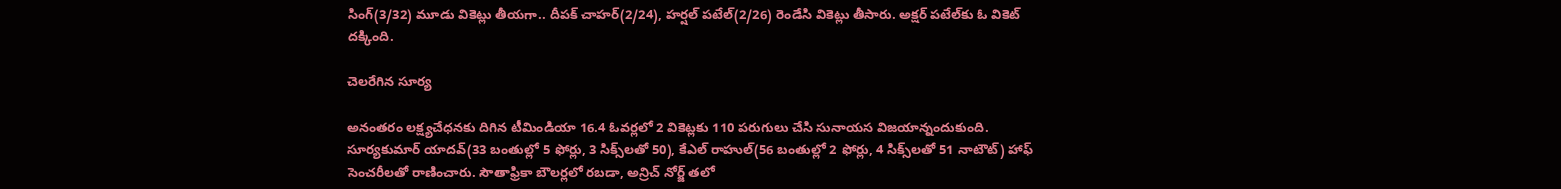సింగ్(3/32) మూడు వికెట్లు తీయగా.. దీపక్ చాహర్(2/24), హర్షల్ పటేల్(2/26) రెండేసి వికెట్లు తీసారు. అక్షర్ పటేల్‌కు ఓ వికెట్ దక్కింది.

చెలరేగిన సూర్య

అనంతరం లక్ష్యచేధనకు దిగిన టీమిండియా 16.4 ఓవర్లలో 2 వికెట్లకు 110 పరుగులు చేసి సునాయస విజయాన్నందుకుంది. సూర్యకుమార్ యాదవ్(33 బంతుల్లో 5 ఫోర్లు, 3 సిక్స్‌లతో 50), కేఎల్ రాహుల్(56 బంతుల్లో 2 ఫోర్లు, 4 సిక్స్‌లతో 51 నాటౌట్) హాఫ్ సెంచరీలతో రాణించారు. సౌతాఫ్రికా బౌలర్లలో రబడా, అన్రిచ్ నోర్జ్ తలో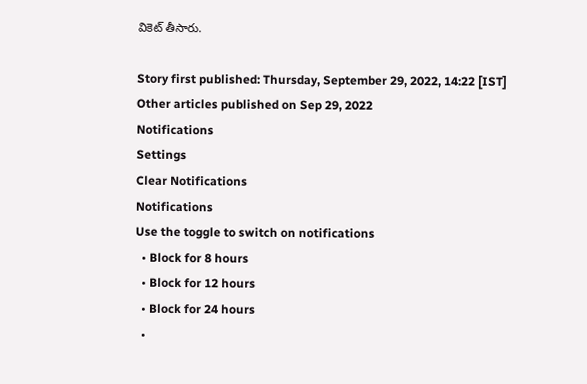వికెట్ తీసారు.

Story first published: Thursday, September 29, 2022, 14:22 [IST]
Other articles published on Sep 29, 2022
Notifications
Settings
Clear Notifications
Notifications
Use the toggle to switch on notifications
  • Block for 8 hours
  • Block for 12 hours
  • Block for 24 hours
  •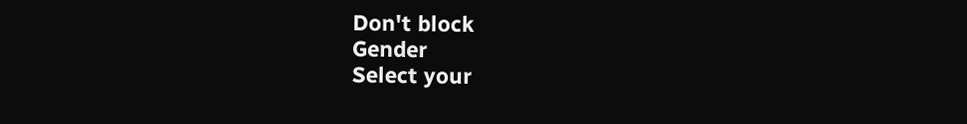Don't block
Gender
Select your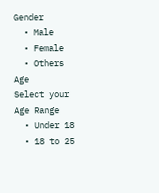Gender
  • Male
  • Female
  • Others
Age
Select your Age Range
  • Under 18
  • 18 to 25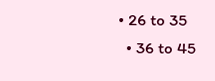• 26 to 35
  • 36 to 45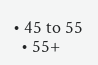• 45 to 55
  • 55+